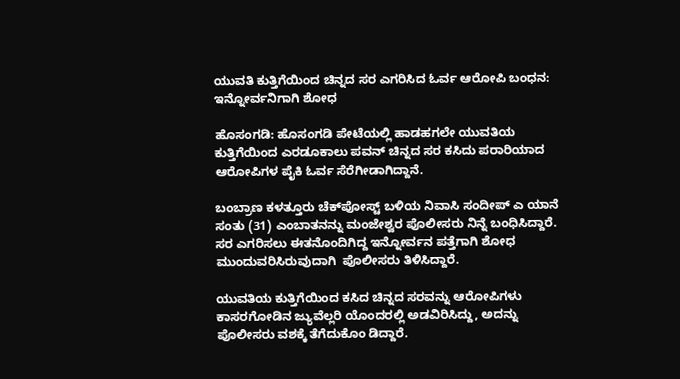ಯುವತಿ ಕುತ್ತಿಗೆಯಿಂದ ಚಿನ್ನದ ಸರ ಎಗರಿಸಿದ ಓರ್ವ ಆರೋಪಿ ಬಂಧನ: ಇನ್ನೋರ್ವನಿಗಾಗಿ ಶೋಧ

ಹೊಸಂಗಡಿ: ಹೊಸಂಗಡಿ ಪೇಟೆಯಲ್ಲಿ ಹಾಡಹಗಲೇ ಯುವತಿಯ ಕುತ್ತಿಗೆಯಿಂದ ಎರಡೂಕಾಲು ಪವನ್ ಚಿನ್ನದ ಸರ ಕಸಿದು ಪರಾರಿಯಾದ ಆರೋಪಿಗಳ ಪೈಕಿ ಓರ್ವ ಸೆರೆಗೀಡಾಗಿದ್ದಾನೆ.

ಬಂಬ್ರಾಣ ಕಳತ್ತೂರು ಚೆಕ್‌ಪೋಸ್ಟ್ ಬಳಿಯ ನಿವಾಸಿ ಸಂದೀಪ್ ಎ ಯಾನೆ ಸಂತು (31) ಎಂಬಾತನನ್ನು ಮಂಜೇಶ್ವರ ಪೊಲೀಸರು ನಿನ್ನೆ ಬಂಧಿಸಿದ್ದಾರೆ. ಸರ ಎಗರಿಸಲು ಈತನೊಂದಿಗಿದ್ದ ಇನ್ನೋರ್ವನ ಪತ್ತೆಗಾಗಿ ಶೋಧ ಮುಂದುವರಿಸಿರುವುದಾಗಿ  ಪೊಲೀಸರು ತಿಳಿಸಿದ್ದಾರೆ.

ಯುವತಿಯ ಕುತ್ತಿಗೆಯಿಂದ ಕಸಿದ ಚಿನ್ನದ ಸರವನ್ನು ಆರೋಪಿಗಳು ಕಾಸರಗೋಡಿನ ಜ್ಯುವೆಲ್ಲರಿ ಯೊಂದರಲ್ಲಿ ಅಡವಿರಿಸಿದ್ದು, ಅದನ್ನು ಪೊಲೀಸರು ವಶಕ್ಕೆ ತೆಗೆದುಕೊಂ ಡಿದ್ದಾರೆ.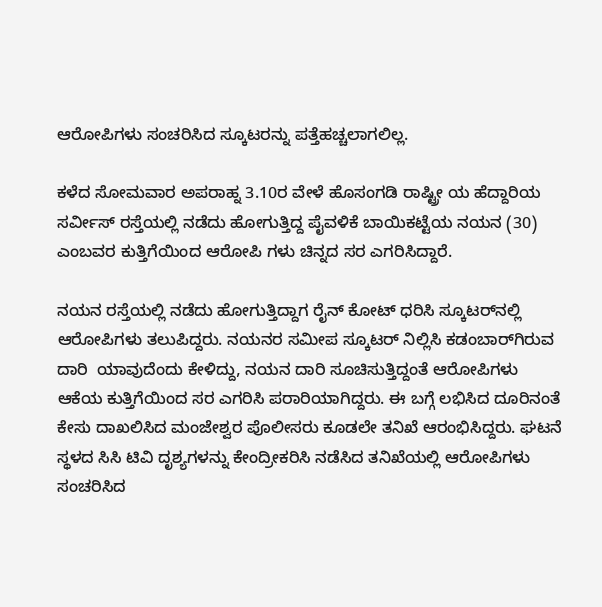ಆರೋಪಿಗಳು ಸಂಚರಿಸಿದ ಸ್ಕೂಟರನ್ನು ಪತ್ತೆಹಚ್ಚಲಾಗಲಿಲ್ಲ.

ಕಳೆದ ಸೋಮವಾರ ಅಪರಾಹ್ನ 3.10ರ ವೇಳೆ ಹೊಸಂಗಡಿ ರಾಷ್ಟ್ರೀ ಯ ಹೆದ್ದಾರಿಯ ಸರ್ವೀಸ್ ರಸ್ತೆಯಲ್ಲಿ ನಡೆದು ಹೋಗುತ್ತಿದ್ದ ಪೈವಳಿಕೆ ಬಾಯಿಕಟ್ಟೆಯ ನಯನ (30) ಎಂಬವರ ಕುತ್ತಿಗೆಯಿಂದ ಆರೋಪಿ ಗಳು ಚಿನ್ನದ ಸರ ಎಗರಿಸಿದ್ದಾರೆ.

ನಯನ ರಸ್ತೆಯಲ್ಲಿ ನಡೆದು ಹೋಗುತ್ತಿದ್ದಾಗ ರೈನ್ ಕೋಟ್ ಧರಿಸಿ ಸ್ಕೂಟರ್‌ನಲ್ಲಿ ಆರೋಪಿಗಳು ತಲುಪಿದ್ದರು. ನಯನರ ಸಮೀಪ ಸ್ಕೂಟರ್ ನಿಲ್ಲಿಸಿ ಕಡಂಬಾರ್‌ಗಿರುವ ದಾರಿ  ಯಾವುದೆಂದು ಕೇಳಿದ್ದು, ನಯನ ದಾರಿ ಸೂಚಿಸುತ್ತಿದ್ದಂತೆ ಆರೋಪಿಗಳು ಆಕೆಯ ಕುತ್ತಿಗೆಯಿಂದ ಸರ ಎಗರಿಸಿ ಪರಾರಿಯಾಗಿದ್ದರು. ಈ ಬಗ್ಗೆ ಲಭಿಸಿದ ದೂರಿನಂತೆ ಕೇಸು ದಾಖಲಿಸಿದ ಮಂಜೇಶ್ವರ ಪೊಲೀಸರು ಕೂಡಲೇ ತನಿಖೆ ಆರಂಭಿಸಿದ್ದರು. ಘಟನೆ ಸ್ಥಳದ ಸಿಸಿ ಟಿವಿ ದೃಶ್ಯಗಳನ್ನು ಕೇಂದ್ರೀಕರಿಸಿ ನಡೆಸಿದ ತನಿಖೆಯಲ್ಲಿ ಆರೋಪಿಗಳು ಸಂಚರಿಸಿದ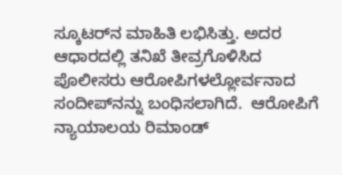ಸ್ಕೂಟರ್‌ನ ಮಾಹಿತಿ ಲಭಿಸಿತ್ತು. ಅದರ ಆಧಾರದಲ್ಲಿ ತನಿಖೆ ತೀವ್ರಗೊಳಿಸಿದ ಪೊಲೀಸರು ಆರೋಪಿಗಳಲ್ಲೋರ್ವನಾದ ಸಂದೀಪ್‌ನನ್ನು ಬಂಧಿಸಲಾಗಿದೆ.  ಆರೋಪಿಗೆ ನ್ಯಾಯಾಲಯ ರಿಮಾಂಡ್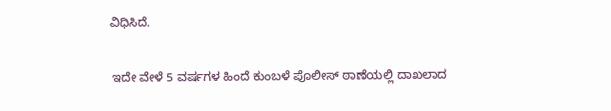ವಿಧಿಸಿದೆ.

 ಇದೇ ವೇಳೆ 5 ವರ್ಷಗಳ ಹಿಂದೆ ಕುಂಬಳೆ ಪೊಲೀಸ್ ಠಾಣೆಯಲ್ಲಿ ದಾಖಲಾದ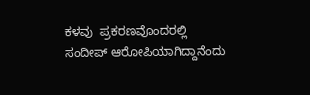ಕಳವು  ಪ್ರಕರಣವೊಂದರಲ್ಲಿ ಸಂದೀಪ್ ಆರೋಪಿಯಾಗಿದ್ದಾನೆಂದು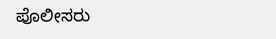ಪೊಲೀಸರು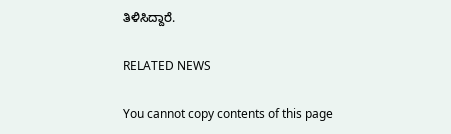ತಿಳಿಸಿದ್ದಾರೆ.

RELATED NEWS

You cannot copy contents of this page